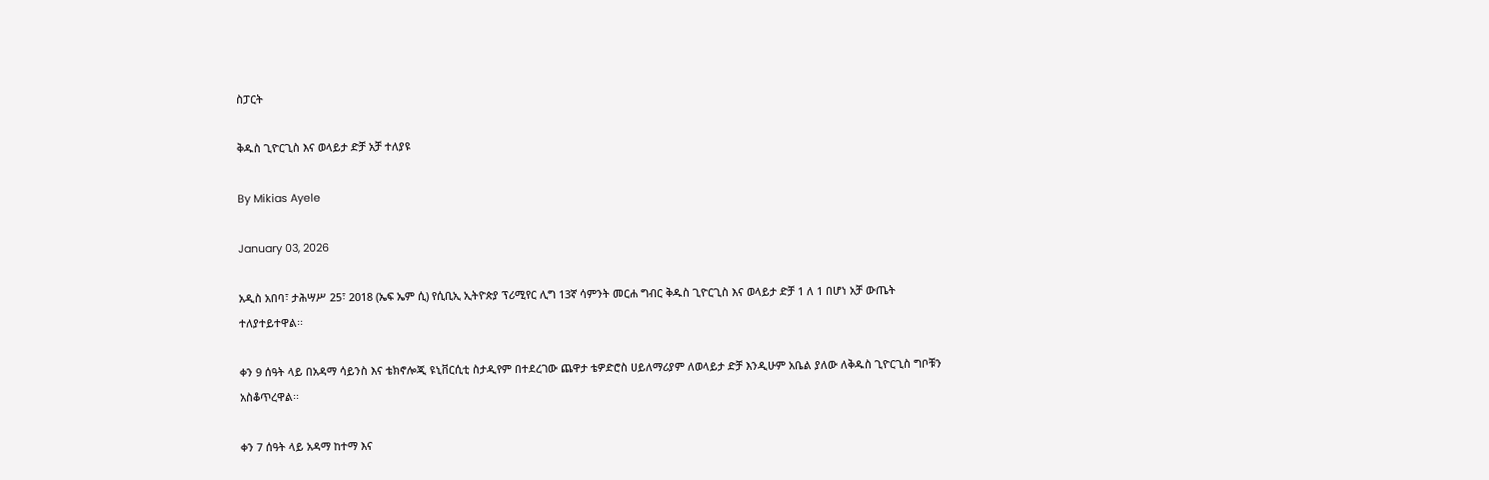ስፓርት

ቅዱስ ጊዮርጊስ እና ወላይታ ድቻ አቻ ተለያዩ

By Mikias Ayele

January 03, 2026

አዲስ አበባ፣ ታሕሣሥ 25፣ 2018 (ኤፍ ኤም ሲ) የሲቢኢ ኢትዮጵያ ፕሪሚየር ሊግ 13ኛ ሳምንት መርሐ ግብር ቅዱስ ጊዮርጊስ እና ወላይታ ድቻ 1 ለ 1 በሆነ አቻ ውጤት ተለያተይተዋል፡፡

ቀን 9 ሰዓት ላይ በአዳማ ሳይንስ እና ቴክኖሎጂ ዩኒቨርሲቲ ስታዲየም በተደረገው ጨዋታ ቴዎድሮስ ሀይለማሪያም ለወላይታ ድቻ እንዲሁም አቤል ያለው ለቅዱስ ጊዮርጊስ ግቦቹን አስቆጥረዋል፡፡

ቀን 7 ሰዓት ላይ አዳማ ከተማ እና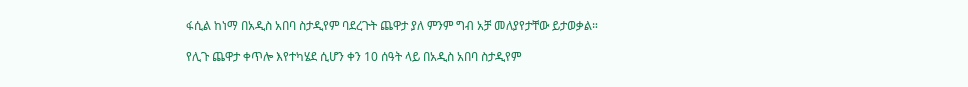ፋሲል ከነማ በአዲስ አበባ ስታዲየም ባደረጉት ጨዋታ ያለ ምንም ግብ አቻ መለያየታቸው ይታወቃል።

የሊጉ ጨዋታ ቀጥሎ እየተካሄደ ሲሆን ቀን 10 ሰዓት ላይ በአዲስ አበባ ስታዲየም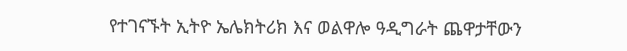የተገናኙት ኢትዮ ኤሌክትሪክ እና ወልዋሎ ዓዲግራት ጨዋታቸውን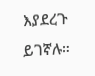እያደረጉ ይገኛሉ።